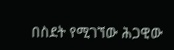በስደት የሚገኘው ሕጋዊው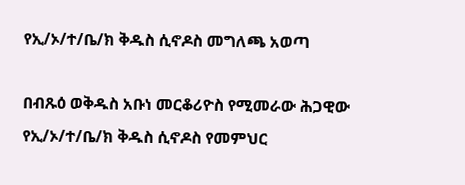የኢ/ኦ/ተ/ቤ/ክ ቅዱስ ሲኖዶስ መግለጫ አወጣ

በብጹዕ ወቅዱስ አቡነ መርቆሪዮስ የሚመራው ሕጋዊው የኢ/ኦ/ተ/ቤ/ክ ቅዱስ ሲኖዶስ የመምህር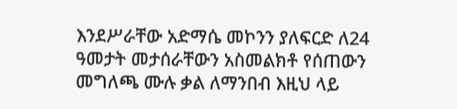እንደሥራቸው አድማሴ መኮንን ያለፍርድ ለ24 ዓመታት መታሰራቸውን አስመልክቶ የሰጠውን መግለጫ ሙሉ ቃል ለማንበብ እዚህ ላይ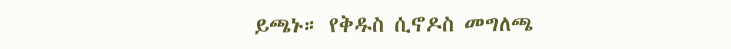ይጫኑ። የቅዱስ ሲኖዶስ መግለጫ